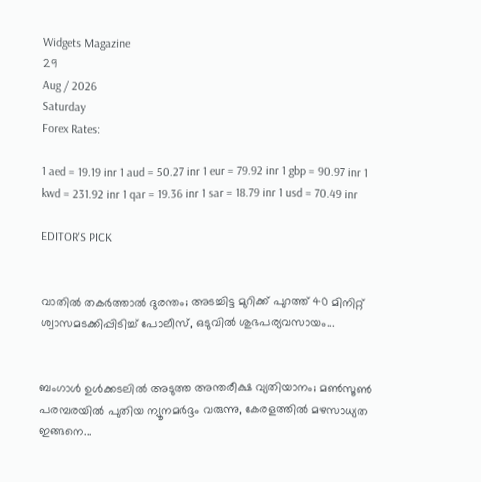Widgets Magazine
29
Aug / 2026
Saturday
Forex Rates:

1 aed = 19.19 inr 1 aud = 50.27 inr 1 eur = 79.92 inr 1 gbp = 90.97 inr 1 kwd = 231.92 inr 1 qar = 19.36 inr 1 sar = 18.79 inr 1 usd = 70.49 inr

EDITOR'S PICK


വാതിൽ തകർത്താൽ ദുരന്തം; അടച്ചിട്ട മുറിക്ക് പുറത്ത് 40 മിനിറ്റ് ശ്വാസമടക്കിപ്പിടിച്ച് പോലീസ്, ഒടുവിൽ ശുഭപര്യവസായം...


ബംഗാൾ ഉൾക്കടലിൽ അടുത്ത അന്തരീക്ഷ വ്യതിയാനം; മൺസൂൺ പരമ്പരയിൽ പുതിയ ന്യൂനമർദ്ദം വരുന്നു, കേരളത്തിൽ മഴസാധ്യത ഇങ്ങനെ...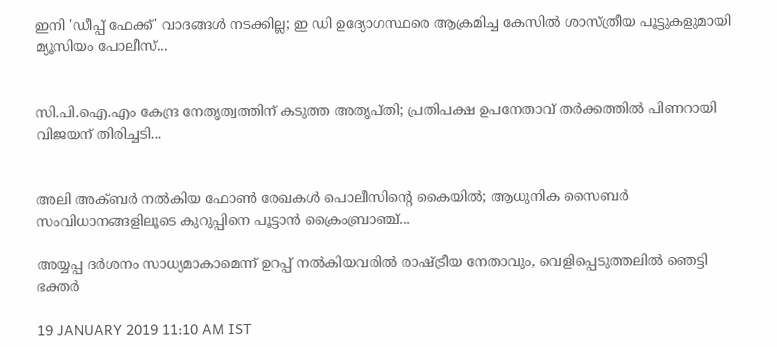ഇനി 'ഡീപ്പ് ഫേക്ക്' വാദങ്ങൾ നടക്കില്ല; ഇ ഡി ഉദ്യോഗസ്ഥരെ ആക്രമിച്ച കേസിൽ ശാസ്ത്രീയ പൂട്ടുകളുമായി മ്യൂസിയം പോലീസ്...


സി.പി.ഐ.എം കേന്ദ്ര നേതൃത്വത്തിന് കടുത്ത അതൃപ്തി; പ്രതിപക്ഷ ഉപനേതാവ് തർക്കത്തിൽ പിണറായി വിജയന് തിരിച്ചടി...


അലി അക്ബർ നൽകിയ ഫോൺ രേഖകൾ പൊലീസിന്റെ കൈയിൽ; ആധുനിക സൈബർ സംവിധാനങ്ങളിലൂടെ കുറുപ്പിനെ പൂട്ടാൻ ക്രൈംബ്രാഞ്ച്...

അയ്യപ്പ ദർശനം സാധ്യമാകാമെന്ന് ഉറപ്പ് നൽകിയവരിൽ രാഷ്ട്രീയ നേതാവും, വെളിപ്പെടുത്തലിൽ ഞെട്ടി ഭക്തർ

19 JANUARY 2019 11:10 AM IST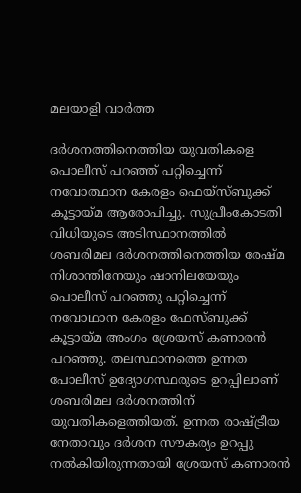മലയാളി വാര്‍ത്ത

ദര്‍ശനത്തിനെത്തിയ യുവതികളെ പൊലീസ് പറഞ്ഞ് പറ്റിച്ചെന്ന് നവോത്ഥാന കേരളം ഫെയ്‌സ്ബുക്ക് കൂട്ടായ്മ ആരോപിച്ചു. സുപ്രീംകോടതി വിധിയുടെ അടിസ്ഥാനത്തില്‍ ശബരിമല ദര്‍ശനത്തിനെത്തിയ രേഷ്മ നിശാന്തിനേയും ഷാനിലയേയും പൊലീസ് പറഞ്ഞു പറ്റിച്ചെന്ന് നവോഥാന കേരളം ഫേസ്ബുക്ക് കൂട്ടായ്മ അംഗം ശ്രേയസ് കണാരന്‍ പറഞ്ഞു. തലസ്ഥാനത്തെ ഉന്നത പോലീസ് ഉദ്യോഗസ്ഥരുടെ ഉറപ്പിലാണ് ശബരിമല ദര്‍ശനത്തിന് യുവതികളെത്തിയത്. ഉന്നത രാഷ്ട്രീയ നേതാവും ദര്‍ശന സൗകര്യം ഉറപ്പു നല്‍കിയിരുന്നതായി ശ്രേയസ് കണാരന്‍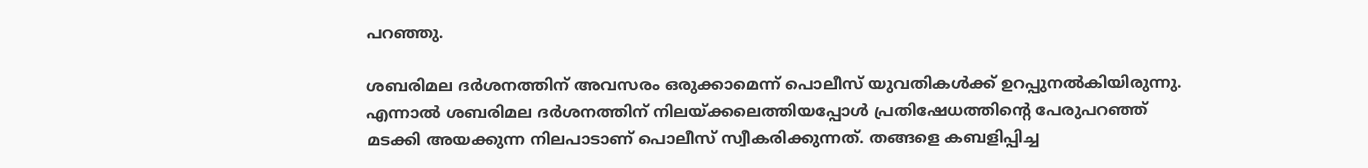പറഞ്ഞു.

ശബരിമല ദര്‍ശനത്തിന് അവസരം ഒരുക്കാമെന്ന് പൊലീസ് യുവതികള്‍ക്ക് ഉറപ്പുനല്‍കിയിരുന്നു. എന്നാല്‍ ശബരിമല ദര്‍ശനത്തിന് നിലയ്ക്കലെത്തിയപ്പോള്‍ പ്രതിഷേധത്തിന്റെ പേരുപറഞ്ഞ് മടക്കി അയക്കുന്ന നിലപാടാണ് പൊലീസ് സ്വീകരിക്കുന്നത്. തങ്ങളെ കബളിപ്പിച്ച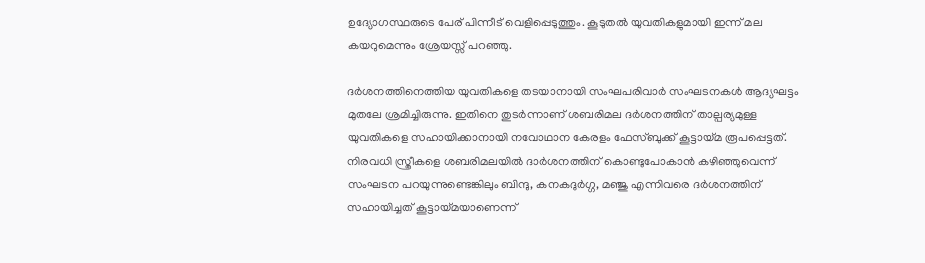ഉദ്യോഗസ്ഥരുടെ പേര് പിന്നീട് വെളിപ്പെടുത്തും. കൂടുതല്‍ യുവതികളുമായി ഇന്ന് മല കയറുമെന്നും ശ്രേയസ്സ് പറഞ്ഞു.

ദര്‍ശനത്തിനെത്തിയ യുവതികളെ തടയാനായി സംഘപരിവാര്‍ സംഘടനകള്‍ ആദ്യഘട്ടം മുതലേ ശ്രമിച്ചിരുന്നു. ഇതിനെ തുടര്‍ന്നാണ് ശബരിമല ദര്‍ശനത്തിന് താല്പര്യമുള്ള യുവതികളെ സഹായിക്കാനായി നവോഥാന കേരളം ഫേസ്ബുക്ക് കൂട്ടായ്മ രൂപപ്പെട്ടത്. നിരവധി സ്ത്രീകളെ ശബരിമലയില്‍ ദാര്‍ശനത്തിന് കൊണ്ടുപോകാന്‍ കഴിഞ്ഞുവെന്ന് സംഘടന പറയുന്നുണ്ടെങ്കിലും ബിന്ദു, കനകദുര്‍ഗ്ഗ, മഞ്ജു എന്നിവരെ ദര്‍ശനത്തിന് സഹായിച്ചത് കൂട്ടായ്മയാണെന്ന്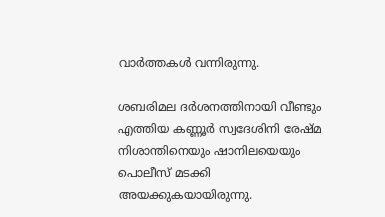വാര്‍ത്തകള്‍ വന്നിരുന്നു.

ശബരിമല ദര്‍ശനത്തിനായി വീണ്ടും എത്തിയ കണ്ണൂര്‍ സ്വദേശിനി രേഷ്മ നിശാന്തിനെയും ഷാനിലയെയും പൊലീസ് മടക്കി അയക്കുകയായിരുന്നു.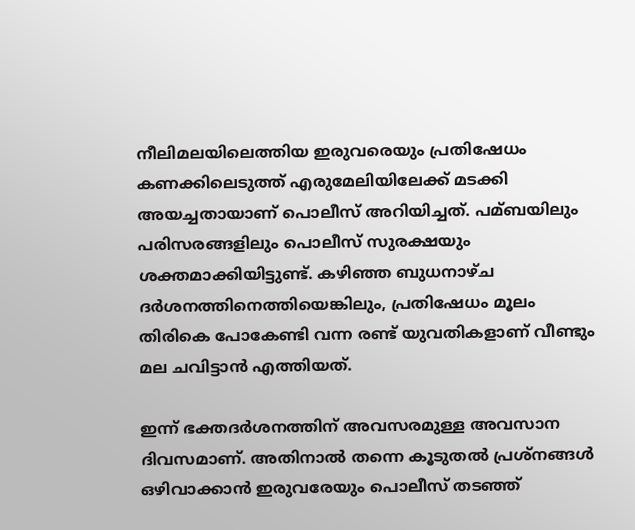നീലിമലയിലെത്തിയ ഇരുവരെയും പ്രതിഷേധം കണക്കിലെടുത്ത് എരുമേലിയിലേക്ക് മടക്കി അയച്ചതായാണ് പൊലീസ് അറിയിച്ചത്. പമ്ബയിലും പരിസരങ്ങളിലും പൊലീസ് സുരക്ഷയും ശക്തമാക്കിയിട്ടുണ്ട്. കഴിഞ്ഞ ബുധനാഴ്ച ദര്‍ശനത്തിനെത്തിയെങ്കിലും, പ്രതിഷേധം മൂലം തിരികെ പോകേണ്ടി വന്ന രണ്ട് യുവതികളാണ് വീണ്ടും മല ചവിട്ടാന്‍ എത്തിയത്.

ഇന്ന് ഭക്തദര്‍ശനത്തിന് അവസരമുള്ള അവസാന ദിവസമാണ്. അതിനാല്‍ തന്നെ കൂടുതല്‍ പ്രശ്നങ്ങള്‍ ഒഴിവാക്കാന്‍ ഇരുവരേയും പൊലീസ് തടഞ്ഞ്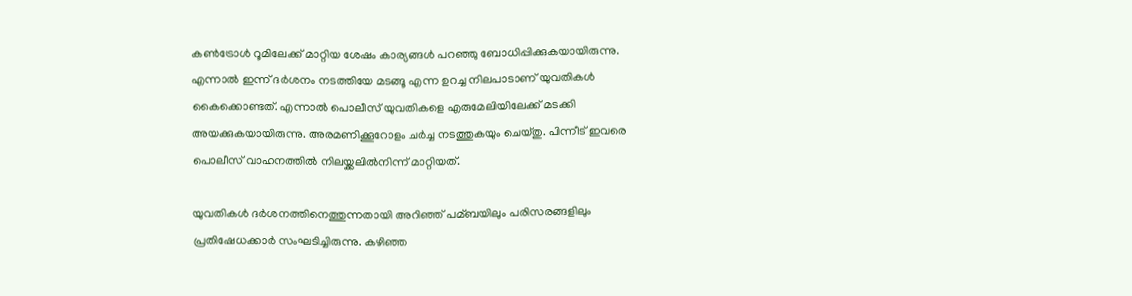കണ്‍ട്രോള്‍ റൂമിലേക്ക് മാറ്റിയ ശേഷം കാര്യങ്ങള്‍ പറഞ്ഞു ബോധിപ്പിക്കുകയായിരുന്നു. എന്നാല്‍ ഇന്ന് ദര്‍ശനം നടത്തിയേ മടങ്ങൂ എന്ന ഉറച്ച നിലപാടാണ് യുവതികള്‍ കൈക്കൊണ്ടത്. എന്നാല്‍ പൊലീസ് യുവതികളെ എരുമേലിയിലേക്ക് മടക്കി അയക്കുകയായിരുന്നു. അരമണിക്കൂറോളം ചര്‍ച്ച നടത്തുകയും ചെയ്തു. പിന്നീട് ഇവരെ പൊലീസ് വാഹനത്തില്‍ നിലയ്ക്കലില്‍നിന്ന് മാറ്റിയത്.

യുവതികള്‍ ദര്‍ശനത്തിനെത്തുന്നതായി അറിഞ്ഞ് പമ്ബയിലും പരിസരങ്ങളിലും പ്രതിഷേധക്കാര്‍ സംഘടിച്ചിരുന്നു. കഴിഞ്ഞ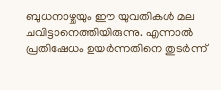ബുധനാഴ്ചയും ഈ യുവതികള്‍ മല ചവിട്ടാനെത്തിയിരുന്നു. എന്നാല്‍ പ്രതിഷേധം ഉയര്‍ന്നതിനെ തുടര്‍ന്ന്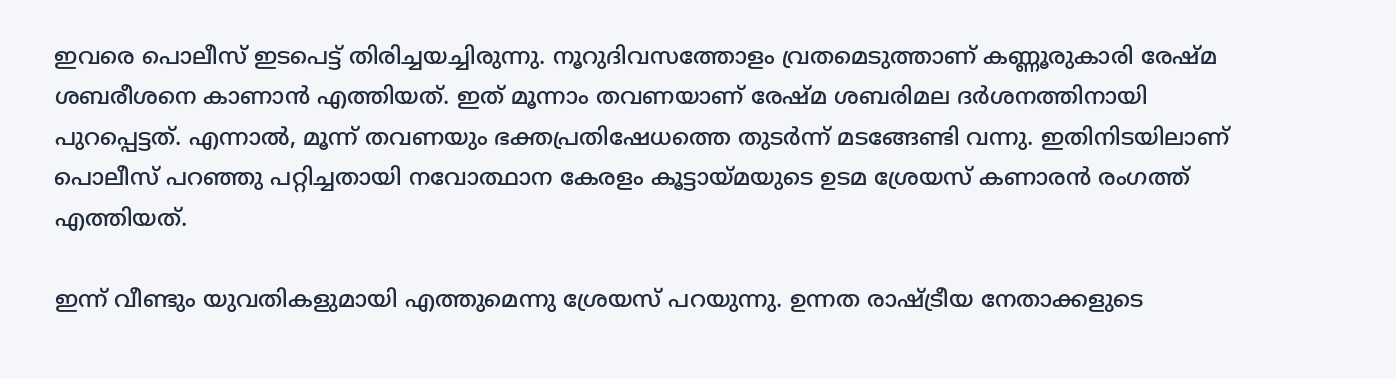ഇവരെ പൊലീസ് ഇടപെട്ട് തിരിച്ചയച്ചിരുന്നു. നൂറുദിവസത്തോളം വ്രതമെടുത്താണ് കണ്ണൂരുകാരി രേഷ്മ ശബരീശനെ കാണാന്‍ എത്തിയത്. ഇത് മൂന്നാം തവണയാണ് രേഷ്മ ശബരിമല ദര്‍ശനത്തിനായി പുറപ്പെട്ടത്. എന്നാല്‍, മൂന്ന് തവണയും ഭക്തപ്രതിഷേധത്തെ തുടര്‍ന്ന് മടങ്ങേണ്ടി വന്നു. ഇതിനിടയിലാണ് പൊലീസ് പറഞ്ഞു പറ്റിച്ചതായി നവോത്ഥാന കേരളം കൂട്ടായ്മയുടെ ഉടമ ശ്രേയസ് കണാരന്‍ രംഗത്ത് എത്തിയത്.

ഇന്ന് വീണ്ടും യുവതികളുമായി എത്തുമെന്നു ശ്രേയസ് പറയുന്നു. ഉന്നത രാഷ്ട്രീയ നേതാക്കളുടെ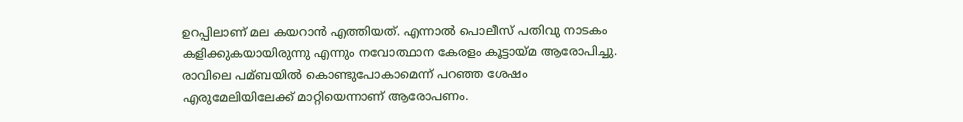ഉറപ്പിലാണ് മല കയറാന്‍ എത്തിയത്. എന്നാല്‍ പൊലീസ് പതിവു നാടകം കളിക്കുകയായിരുന്നു എന്നും നവോത്ഥാന കേരളം കൂട്ടായ്മ ആരോപിച്ചു. രാവിലെ പമ്ബയില്‍ കൊണ്ടുപോകാമെന്ന് പറഞ്ഞ ശേഷം എരുമേലിയിലേക്ക് മാറ്റിയെന്നാണ് ആരോപണം.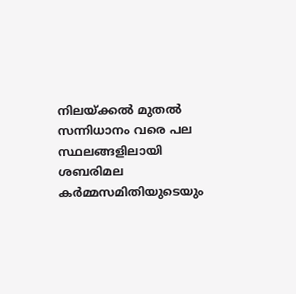നിലയ്ക്കല്‍ മുതല്‍ സന്നിധാനം വരെ പല സ്ഥലങ്ങളിലായി ശബരിമല കര്‍മ്മസമിതിയുടെയും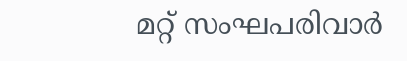മറ്റ് സംഘപരിവാര്‍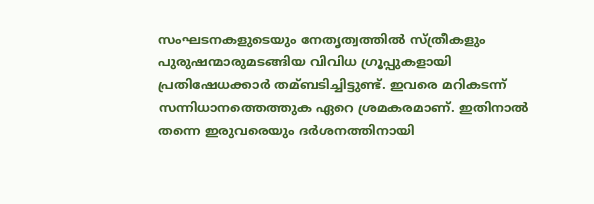സംഘടനകളുടെയും നേതൃത്വത്തില്‍ സ്ത്രീകളും പുരുഷന്മാരുമടങ്ങിയ വിവിധ ഗ്രൂപ്പുകളായി പ്രതിഷേധക്കാര്‍ തമ്ബടിച്ചിട്ടുണ്ട്. ഇവരെ മറികടന്ന് സന്നിധാനത്തെത്തുക ഏറെ ശ്രമകരമാണ്. ഇതിനാല്‍ തന്നെ ഇരുവരെയും ദര്‍ശനത്തിനായി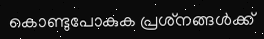കൊണ്ടുപോകുക പ്രശ്‌നങ്ങള്‍ക്ക്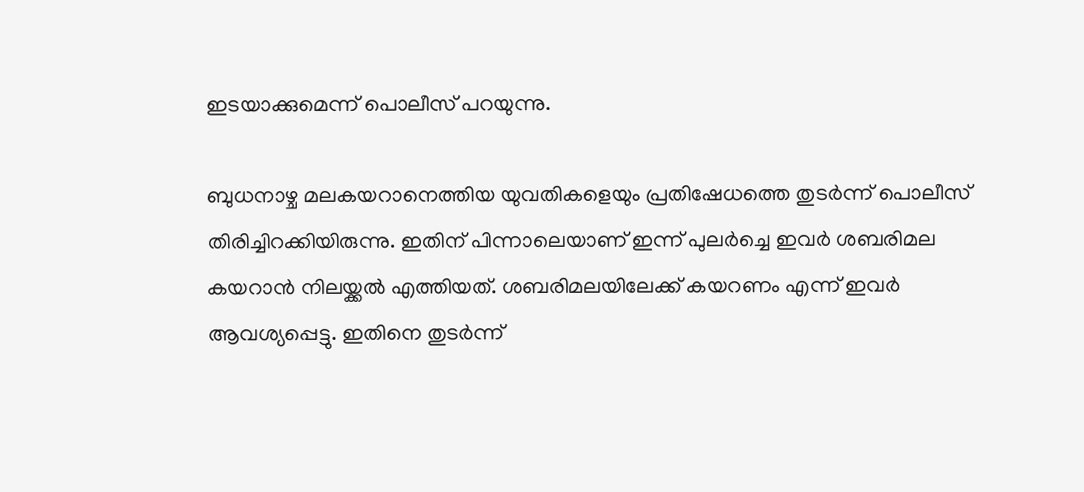ഇടയാക്കുമെന്ന് പൊലീസ് പറയുന്നു.

ബുധനാഴ്ച മലകയറാനെത്തിയ യുവതികളെയും പ്രതിഷേധത്തെ തുടര്‍ന്ന് പൊലീസ് തിരിച്ചിറക്കിയിരുന്നു. ഇതിന് പിന്നാലെയാണ് ഇന്ന് പുലര്‍ച്ചെ ഇവര്‍ ശബരിമല കയറാന്‍ നിലയ്ക്കല്‍ എത്തിയത്. ശബരിമലയിലേക്ക് കയറണം എന്ന് ഇവര്‍ ആവശ്യപ്പെട്ടു. ഇതിനെ തുടര്‍ന്ന്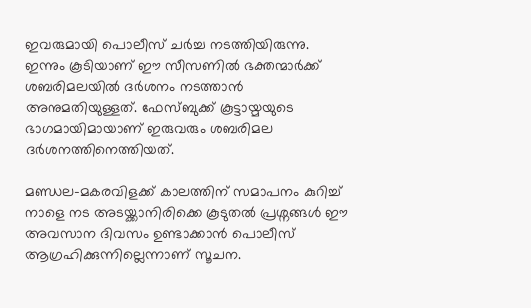ഇവരുമായി പൊലീസ് ചര്‍ച്ച നടത്തിയിരുന്നു. ഇന്നും കൂടിയാണ് ഈ സീസണില്‍ ഭക്തന്മാര്‍ക്ക് ശബരിമലയില്‍ ദര്‍ശനം നടത്താന്‍ അനുമതിയുള്ളത്. ഫേസ്‌ബുക്ക് കൂട്ടായ്മയുടെ ഭാഗമായിമായാണ് ഇരുവരും ശബരിമല ദര്‍ശനത്തിനെത്തിയത്.

മണ്ഡല-മകരവിളക്ക് കാലത്തിന് സമാപനം കുറിച്ച്‌ നാളെ നട അടയ്ക്കാനിരിക്കെ കൂടുതല്‍ പ്രശ്നങ്ങള്‍ ഈ അവസാന ദിവസം ഉണ്ടാക്കാന്‍ പൊലീസ് ആഗ്രഹിക്കുന്നില്ലെന്നാണ് സൂചന.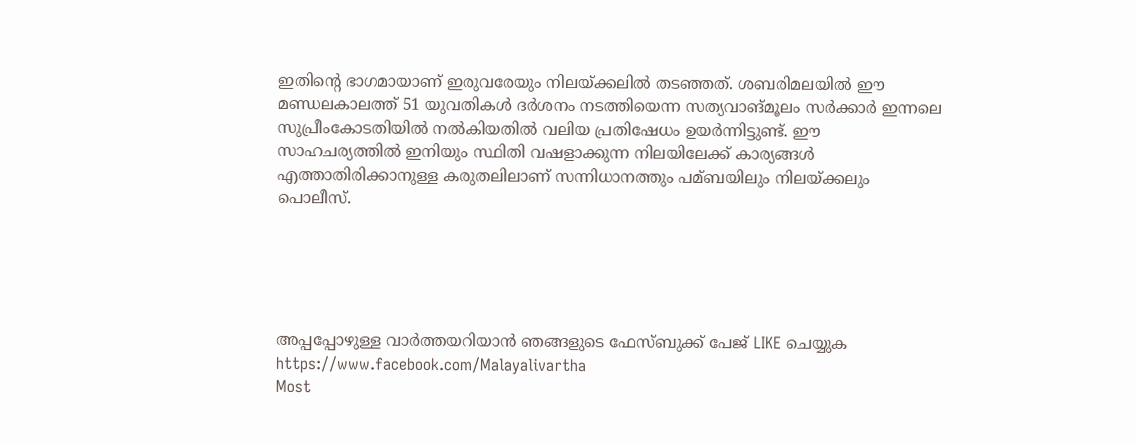ഇതിന്റെ ഭാഗമായാണ് ഇരുവരേയും നിലയ്ക്കലില്‍ തടഞ്ഞത്. ശബരിമലയില്‍ ഈ മണ്ഡലകാലത്ത് 51 യുവതികള്‍ ദര്‍ശനം നടത്തിയെന്ന സത്യവാങ്മൂലം സര്‍ക്കാര്‍ ഇന്നലെ സുപ്രീംകോടതിയില്‍ നല്‍കിയതില്‍ വലിയ പ്രതിഷേധം ഉയര്‍ന്നിട്ടുണ്ട്. ഈ സാഹചര്യത്തില്‍ ഇനിയും സ്ഥിതി വഷളാക്കുന്ന നിലയിലേക്ക് കാര്യങ്ങള്‍ എത്താതിരിക്കാനുള്ള കരുതലിലാണ് സന്നിധാനത്തും പമ്ബയിലും നിലയ്ക്കലും പൊലീസ്.





അപ്പപ്പോഴുള്ള വാര്‍ത്തയറിയാന്‍ ഞങ്ങളുടെ ഫേസ്‌ബുക്ക്‌ പേജ് LIKE ചെയ്യുക
https://www.facebook.com/Malayalivartha
Most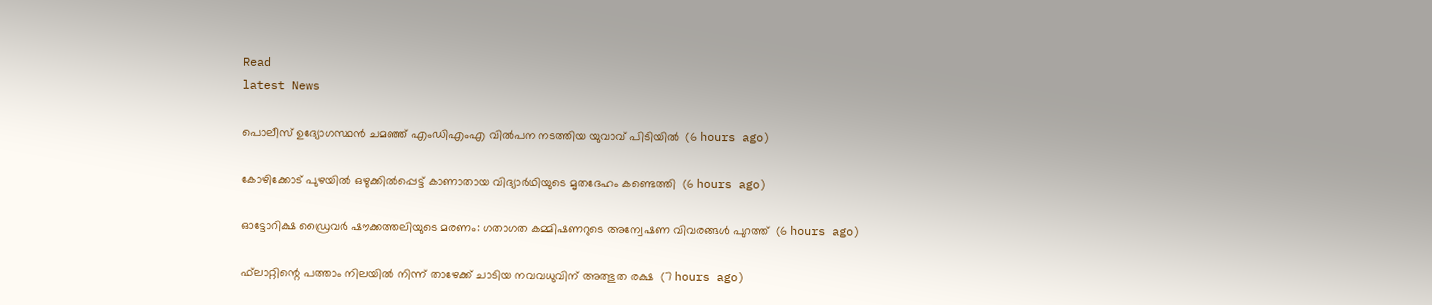Read
latest News

പൊലീസ് ഉദ്യോഗസ്ഥന്‍ ചമഞ്ഞ് എംഡിഎംഎ വില്‍പന നടത്തിയ യുവാവ് പിടിയില്‍  (6 hours ago)

കോഴിക്കോട് പുഴയില്‍ ഒഴുക്കില്‍പ്പെട്ട് കാണാതായ വിദ്യാര്‍ഥിയുടെ മൃതദേഹം കണ്ടെത്തി  (6 hours ago)

ഓട്ടോറിക്ഷ ഡ്രൈവര്‍ ഷൗക്കത്തലിയുടെ മരണം: ഗതാഗത കമ്മിഷണറുടെ അന്വേഷണ വിവരങ്ങള്‍ പുറത്ത്  (6 hours ago)

ഫ്‌ലാറ്റിന്റെ പത്താം നിലയില്‍ നിന്ന് താഴേക്ക് ചാടിയ നവവധുവിന് അത്ഭുത രക്ഷ  (7 hours ago)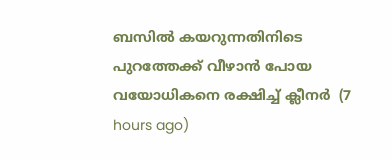ബസില്‍ കയറുന്നതിനിടെ പുറത്തേക്ക് വീഴാന്‍ പോയ വയോധികനെ രക്ഷിച്ച് ക്ലീനര്‍  (7 hours ago)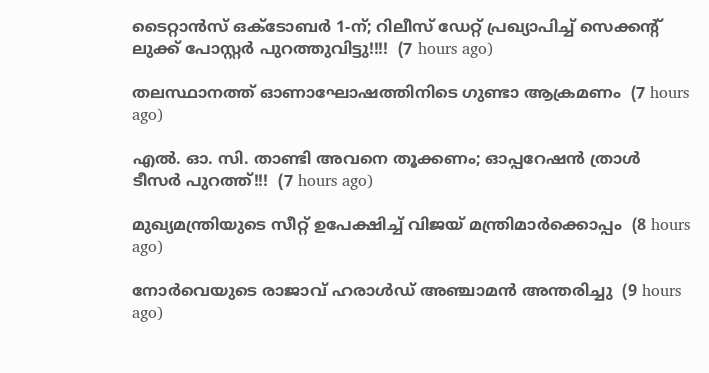ടൈറ്റാൻസ് ഒക്ടോബർ 1-ന്; റിലീസ് ഡേറ്റ് പ്രഖ്യാപിച്ച് സെക്കൻ്റ് ലുക്ക് പോസ്റ്റർ പുറത്തുവിട്ടു!!!!  (7 hours ago)

തലസ്ഥാനത്ത് ഓണാഘോഷത്തിനിടെ ഗുണ്ടാ ആക്രമണം  (7 hours ago)

എൽ. ഓ. സി. താണ്ടി അവനെ തൂക്കണം; ഓപ്പറേഷൻ ത്രാൾ ടീസർ പുറത്ത്!!!  (7 hours ago)

മുഖ്യമന്ത്രിയുടെ സീറ്റ് ഉപേക്ഷിച്ച് വിജയ് മന്ത്രിമാര്‍ക്കൊപ്പം  (8 hours ago)

നോര്‍വെയുടെ രാജാവ് ഹരാള്‍ഡ് അഞ്ചാമന്‍ അന്തരിച്ചു  (9 hours ago)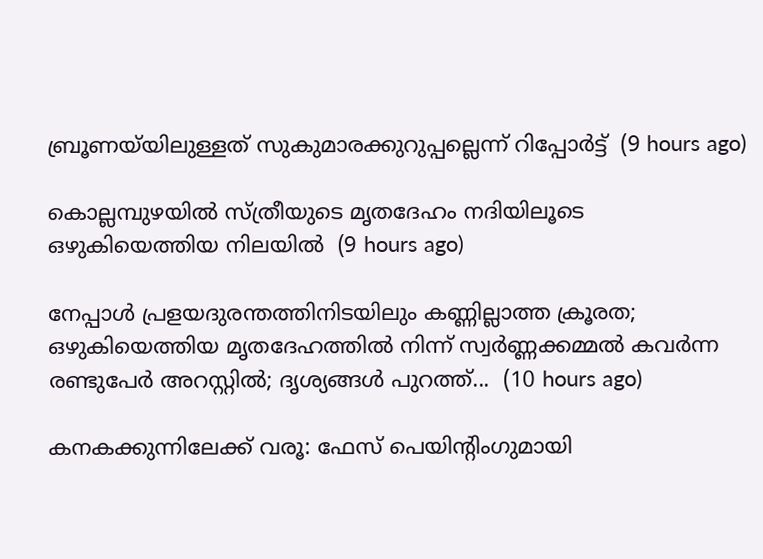ബ്രൂണയ്‌യിലുള്ളത് സുകുമാരക്കുറുപ്പല്ലെന്ന് റിപ്പോര്‍ട്ട്  (9 hours ago)

കൊല്ലമ്പുഴയില്‍ സ്ത്രീയുടെ മൃതദേഹം നദിയിലൂടെ ഒഴുകിയെത്തിയ നിലയില്‍  (9 hours ago)

നേപ്പാൾ പ്രളയദുരന്തത്തിനിടയിലും കണ്ണില്ലാത്ത ക്രൂരത; ഒഴുകിയെത്തിയ മൃതദേഹത്തിൽ നിന്ന് സ്വർണ്ണക്കമ്മൽ കവർന്ന രണ്ടുപേർ അറസ്റ്റിൽ; ദൃശ്യങ്ങൾ പുറത്ത്...  (10 hours ago)

കനകക്കുന്നിലേക്ക് വരൂ: ഫേസ് പെയിന്‍റിംഗുമായി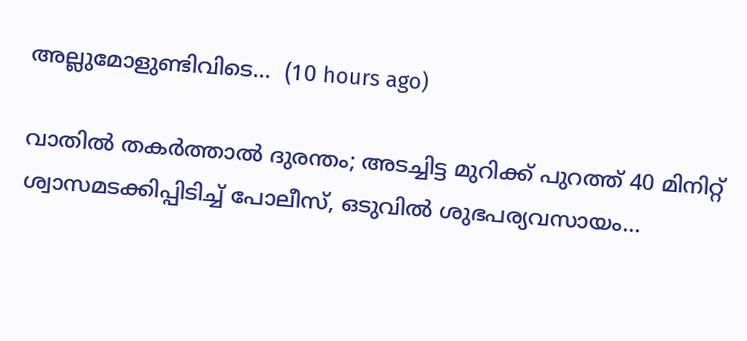അല്ലുമോളുണ്ടിവിടെ...  (10 hours ago)

വാതിൽ തകർത്താൽ ദുരന്തം; അടച്ചിട്ട മുറിക്ക് പുറത്ത് 40 മിനിറ്റ് ശ്വാസമടക്കിപ്പിടിച്ച് പോലീസ്, ഒടുവിൽ ശുഭപര്യവസായം...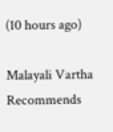(10 hours ago)

Malayali Vartha Recommends